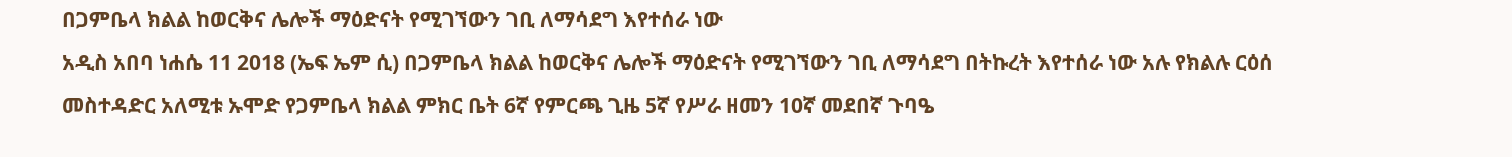በጋምቤላ ክልል ከወርቅና ሌሎች ማዕድናት የሚገኘውን ገቢ ለማሳደግ እየተሰራ ነው
አዲስ አበባ ነሐሴ 11 2018 (ኤፍ ኤም ሲ) በጋምቤላ ክልል ከወርቅና ሌሎች ማዕድናት የሚገኘውን ገቢ ለማሳደግ በትኩረት እየተሰራ ነው አሉ የክልሉ ርዕሰ መስተዳድር አለሚቱ ኡሞድ የጋምቤላ ክልል ምክር ቤት 6ኛ የምርጫ ጊዜ 5ኛ የሥራ ዘመን 10ኛ መደበኛ ጉባዔ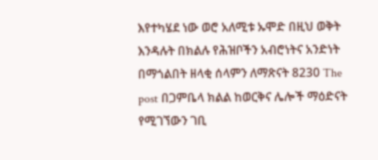እየተካሄደ ነው ወሮ አለሚቱ ኡሞድ በዚህ ወቅት እንዳሉት በክልሉ የሕዝቦችን አብሮነትና አንድነት በማጎልበት ዘላቂ ሰላምን ለማጽናት 8230 The post በጋምቤላ ክልል ከወርቅና ሌሎች ማዕድናት የሚገኘውን ገቢ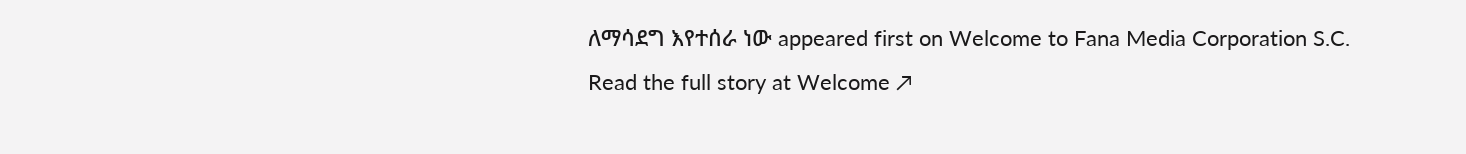ለማሳደግ እየተሰራ ነው appeared first on Welcome to Fana Media Corporation S.C.
Read the full story at Welcome ↗